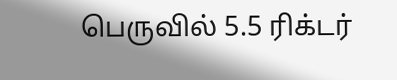பெருவில் 5.5 ரிக்டர்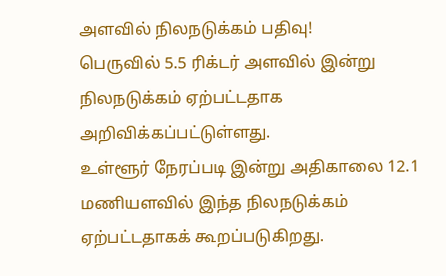அளவில் நிலநடுக்கம் பதிவு!
பெருவில் 5.5 ரிக்டர் அளவில் இன்று நிலநடுக்கம் ஏற்பட்டதாக அறிவிக்கப்பட்டுள்ளது.
உள்ளூர் நேரப்படி இன்று அதிகாலை 12.1 மணியளவில் இந்த நிலநடுக்கம் ஏற்பட்டதாகக் கூறப்படுகிறது.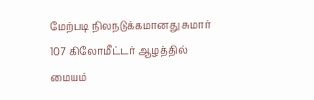மேற்படி நிலநடுக்கமானது சுமார் 107 கிலோமீட்டர் ஆழத்தில் மையம்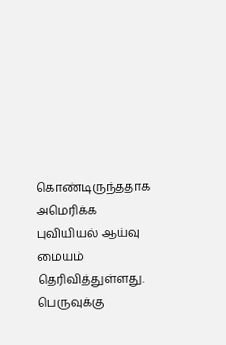கொண்டிருந்ததாக அமெரிக்க புவியியல் ஆய்வு மையம் தெரிவித்துள்ளது.
பெருவுக்கு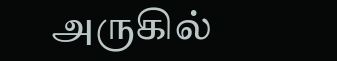அருகில்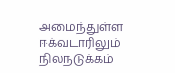அமைந்துள்ள ஈக்வடாரிலும் நிலநடுக்கம்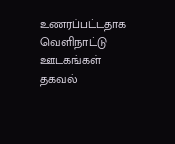உணரப்பட்டதாக வெளிநாட்டு ஊடகங்கள் தகவல்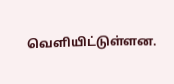வெளியிட்டுள்ளன.